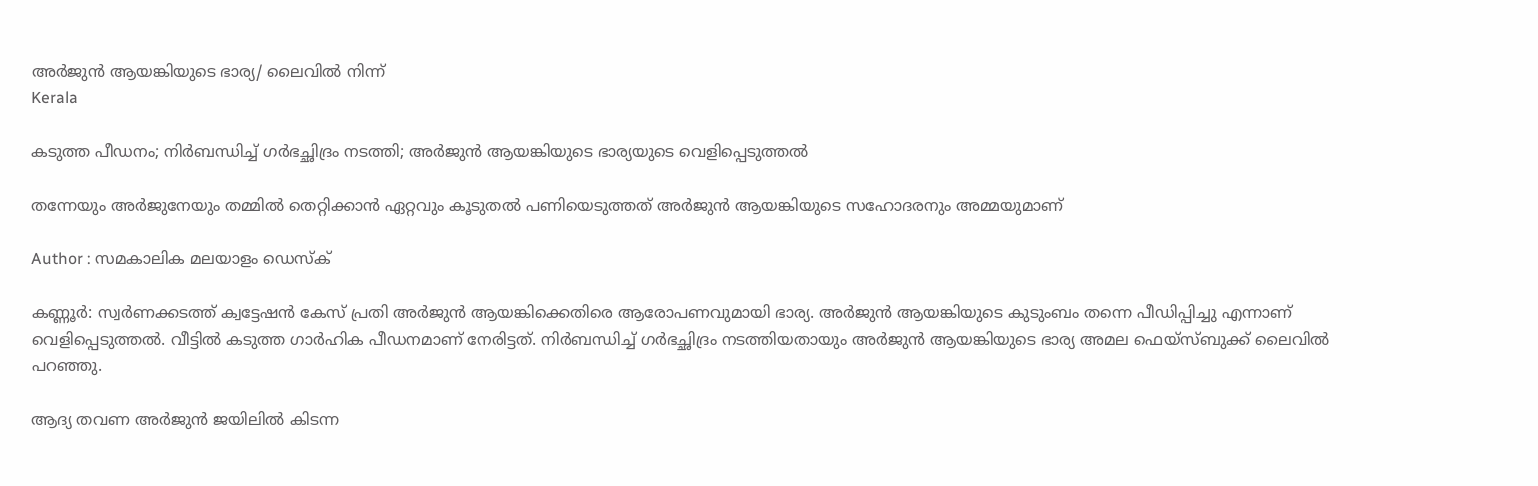അര്‍ജുന്‍ ആയങ്കിയുടെ ഭാര്യ/ ലൈവില്‍ നിന്ന്‌
Kerala

കടുത്ത പീഡനം; നിര്‍ബന്ധിച്ച് ഗര്‍ഭച്ഛിദ്രം നടത്തി; അര്‍ജുന്‍ ആയങ്കിയുടെ ഭാര്യയുടെ വെളിപ്പെടുത്തല്‍

തന്നേയും അര്‍ജുനേയും തമ്മില്‍ തെറ്റിക്കാന്‍ ഏറ്റവും കൂടുതല്‍ പണിയെടുത്തത് അര്‍ജുന്‍ ആയങ്കിയുടെ സഹോദരനും അമ്മയുമാണ്

Author : സമകാലിക മലയാളം ഡെസ്ക്

കണ്ണൂര്‍: സ്വര്‍ണക്കടത്ത് ക്വട്ടേഷന്‍ കേസ് പ്രതി അര്‍ജുന്‍ ആയങ്കിക്കെതിരെ ആരോപണവുമായി ഭാര്യ. അര്‍ജുന്‍ ആയങ്കിയുടെ കുടുംബം തന്നെ പീഡിപ്പിച്ചു എന്നാണ് വെളിപ്പെടുത്തല്‍. വീട്ടില്‍ കടുത്ത ഗാര്‍ഹിക പീഡനമാണ് നേരിട്ടത്. നിര്‍ബന്ധിച്ച് ഗര്‍ഭച്ഛിദ്രം നടത്തിയതായും അര്‍ജുന്‍ ആയങ്കിയുടെ ഭാര്യ അമല ഫെയ്‌സ്ബുക്ക് ലൈവില്‍ പറഞ്ഞു.

ആദ്യ തവണ അര്‍ജുന്‍ ജയിലില്‍ കിടന്ന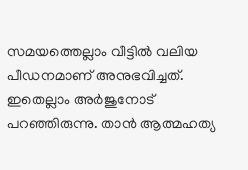സമയത്തെല്ലാം വീട്ടില്‍ വലിയ പീഡനമാണ് അനുഭവിച്ചത്. ഇതെല്ലാം അര്‍ജുനോട് പറഞ്ഞിരുന്നു. താന്‍ ആത്മഹത്യ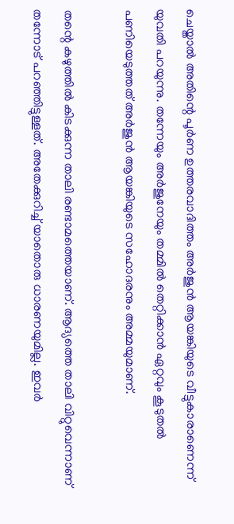ചെയ്താല്‍ അതിന്റെ പൂര്‍ണ ഉത്തരവാദിത്തം അര്‍ജുന്‍ ആയങ്കിയുടെ വീട്ടുകാരാണെന്ന് യുവതി പറയുന്നു. തന്നേയും അര്‍ജുനേയും തമ്മില്‍ തെറ്റിക്കാന്‍ ഏറ്റവും കൂടുതല്‍ പണിയെടുത്തത് അര്‍ജുന്‍ ആയങ്കിയുടെ സഹോദരനും അമ്മയുമാണ്.

തന്റെ കഴുത്തില്‍ കിടക്കുന്ന താലി രണ്ടാമത്തെയാണ്. ആദ്യത്തെ താലി വിറ്റുവെന്നാണ് തന്നോട് പറഞ്ഞിട്ടുള്ളത്. അതേക്കുറിച്ച് യാതൊരു ധാരണയുമില്ല. ഇവര്‍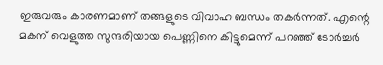ഇരുവരും കാരണമാണ് തങ്ങളുടെ വിവാഹ ബന്ധം തകര്‍ന്നത്. എന്റെ മകന് വെളുത്ത സുന്ദരിയായ പെണ്ണിനെ കിട്ടുമെന്ന് പറഞ്ഞ് ടോര്‍ച്ചര്‍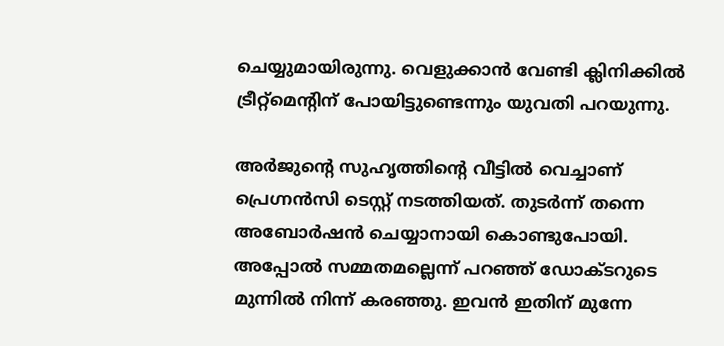ചെയ്യുമായിരുന്നു. വെളുക്കാന്‍ വേണ്ടി ക്ലിനിക്കില്‍ ട്രീറ്റ്‌മെന്റിന് പോയിട്ടുണ്ടെന്നും യുവതി പറയുന്നു.

അര്‍ജുന്റെ സുഹൃത്തിന്റെ വീട്ടില്‍ വെച്ചാണ് പ്രെഗ്നന്‍സി ടെസ്റ്റ് നടത്തിയത്. തുടര്‍ന്ന് തന്നെ അബോര്‍ഷന്‍ ചെയ്യാനായി കൊണ്ടുപോയി. അപ്പോല്‍ സമ്മതമല്ലെന്ന് പറഞ്ഞ് ഡോക്ടറുടെ മുന്നില്‍ നിന്ന് കരഞ്ഞു. ഇവന്‍ ഇതിന് മുന്നേ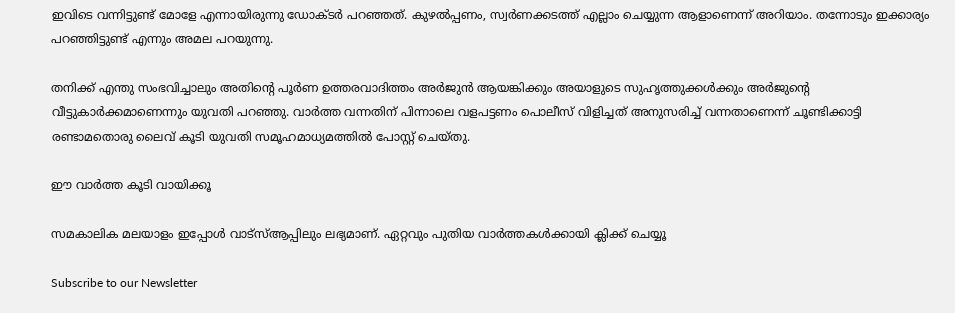ഇവിടെ വന്നിട്ടുണ്ട് മോളേ എന്നായിരുന്നു ഡോക്ടര്‍ പറഞ്ഞത്. കുഴല്‍പ്പണം, സ്വര്‍ണക്കടത്ത് എല്ലാം ചെയ്യുന്ന ആളാണെന്ന് അറിയാം. തന്നോടും ഇക്കാര്യം പറഞ്ഞിട്ടുണ്ട് എന്നും അമല പറയുന്നു.

തനിക്ക് എന്തു സംഭവിച്ചാലും അതിന്റെ പൂര്‍ണ ഉത്തരവാദിത്തം അര്‍ജുന്‍ ആയങ്കിക്കും അയാളുടെ സുഹൃത്തുക്കള്‍ക്കും അര്‍ജുന്റെ വീട്ടുകാര്‍ക്കമാണെന്നും യുവതി പറഞ്ഞു. വാര്‍ത്ത വന്നതിന് പിന്നാലെ വളപട്ടണം പൊലീസ് വിളിച്ചത് അനുസരിച്ച് വന്നതാണെന്ന് ചൂണ്ടിക്കാട്ടി രണ്ടാമതൊരു ലൈവ് കൂടി യുവതി സമൂഹമാധ്യമത്തില്‍ പോസ്റ്റ് ചെയ്തു.

ഈ വാര്‍ത്ത കൂടി വായിക്കൂ

സമകാലിക മലയാളം ഇപ്പോള്‍ വാട്‌സ്ആപ്പിലും ലഭ്യമാണ്. ഏറ്റവും പുതിയ വാര്‍ത്തകള്‍ക്കായി ക്ലിക്ക് ചെയ്യൂ

Subscribe to our Newsletter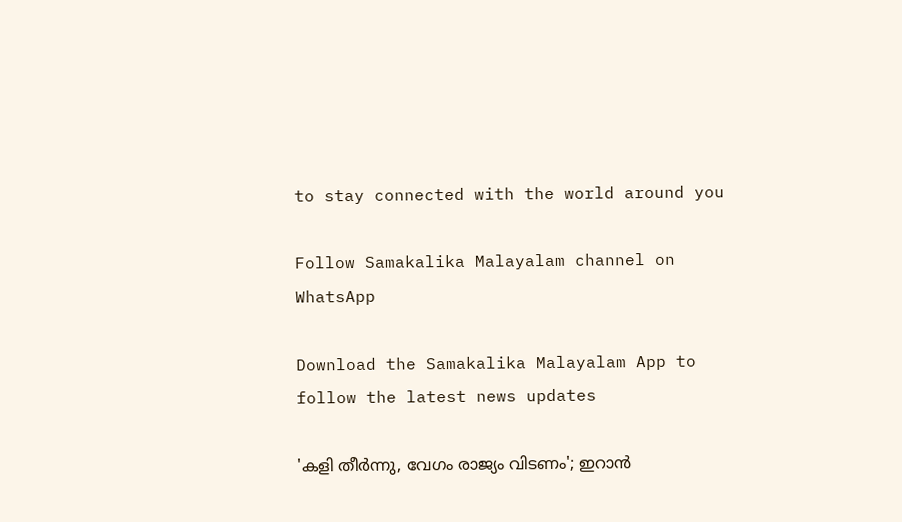to stay connected with the world around you

Follow Samakalika Malayalam channel on WhatsApp

Download the Samakalika Malayalam App to follow the latest news updates

'കളി തീർന്നു, വേഗം രാജ്യം വിടണം'; ഇറാൻ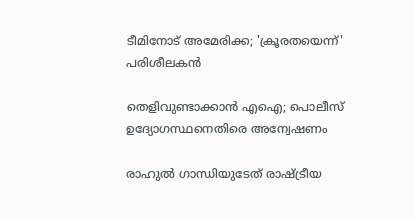ടീമിനോട് അമേരിക്ക; 'ക്രൂരതയെന്ന്' പരിശീലകൻ

തെളിവുണ്ടാക്കാന്‍ എഐ; പൊലീസ് ഉദ്യോഗസ്ഥനെതിരെ അന്വേഷണം

രാഹുൽ ഗാന്ധിയുടേത് രാഷ്ട്രീയ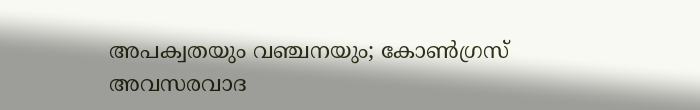അപക്വതയും വഞ്ചനയും; കോൺഗ്രസ് അവസരവാദ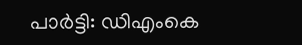പാർട്ടി: ഡിഎംകെ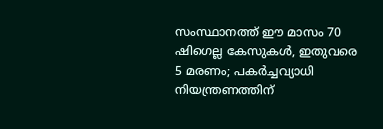സംസ്ഥാനത്ത് ഈ മാസം 70 ഷിഗെല്ല കേസുകള്‍, ഇതുവരെ 5 മരണം; പകര്‍ച്ചവ്യാധി നിയന്ത്രണത്തിന്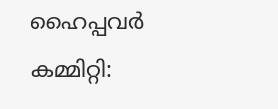ഹൈപ്പവര്‍ കമ്മിറ്റി: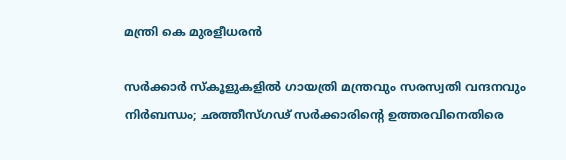മന്ത്രി കെ മുരളീധരന്‍

സർക്കാർ സ്കൂളുകളിൽ ഗായത്രി മന്ത്രവും സരസ്വതി വന്ദനവും നിർബന്ധം; ഛത്തീസ്ഗഢ് സർക്കാരിന്റെ ഉത്തരവിനെതിരെ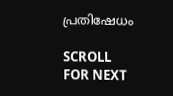പ്രതിഷേധം

SCROLL FOR NEXT